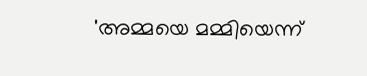'അമ്മയെ മമ്മിയെന്ന്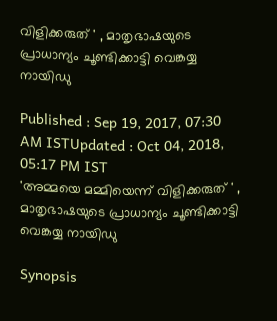വിളിക്കരുത് ' , മാതൃഭാഷയുടെ പ്രാധാന്യം ചൂണ്ടിക്കാട്ടി വെങ്കയ്യ നായിഡു

Published : Sep 19, 2017, 07:30 AM ISTUpdated : Oct 04, 2018, 05:17 PM IST
'അമ്മയെ മമ്മിയെന്ന് വിളിക്കരുത് ' , മാതൃഭാഷയുടെ പ്രാധാന്യം ചൂണ്ടിക്കാട്ടി വെങ്കയ്യ നായിഡു

Synopsis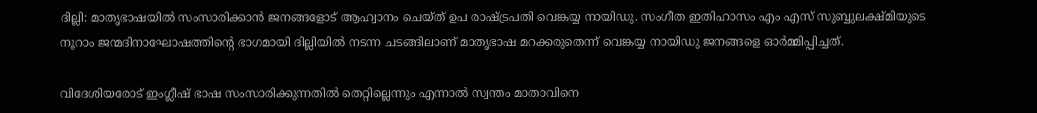ദില്ലി: മാതൃഭാഷയില്‍ സംസാരിക്കാന്‍ ജനങ്ങളോട് ആഹ്വാനം ചെയ്ത് ഉപ രാഷ്ട്രപതി വെങ്കയ്യ നായിഡു. സംഗീത ഇതിഹാസം എം എസ് സുബ്ബുലക്ഷ്മിയുടെ നൂറാം ജന്മദിനാഘോഷത്തിന്റെ ഭാഗമായി ദില്ലിയില്‍ നടന്ന ചടങ്ങിലാണ് മാതൃഭാഷ മറക്കരുതെന്ന് വെങ്കയ്യ നായിഡു ജനങ്ങളെ ഓര്‍മ്മിപ്പിച്ചത്.

വിദേശിയരോട് ഇംഗ്ലീഷ് ഭാഷ സംസാരിക്കുന്നതില്‍ തെറ്റില്ലെന്നും എന്നാല്‍ സ്വന്തം മാതാവിനെ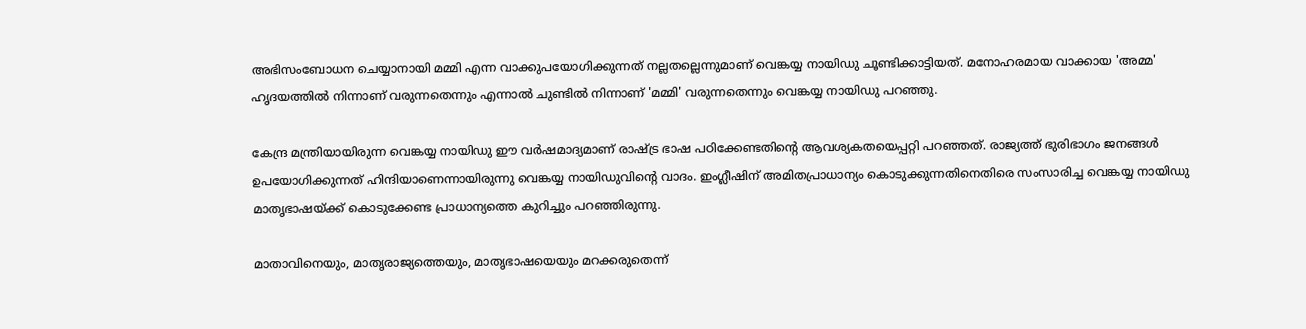അഭിസംബോധന ചെയ്യാനായി മമ്മി എന്ന വാക്കുപയോഗിക്കുന്നത് നല്ലതല്ലെന്നുമാണ് വെങ്കയ്യ നായിഡു ചൂണ്ടിക്കാട്ടിയത്. മനോഹരമായ വാക്കായ 'അമ്മ' ഹൃദയത്തില്‍ നിന്നാണ് വരുന്നതെന്നും എന്നാല്‍ ചുണ്ടില്‍ നിന്നാണ് 'മമ്മി' വരുന്നതെന്നും വെങ്കയ്യ നായിഡു പറഞ്ഞു.

കേന്ദ്ര മന്ത്രിയായിരുന്ന വെങ്കയ്യ നായിഡു ഈ വര്‍ഷമാദ്യമാണ് രാഷ്ട്ര ഭാഷ പഠിക്കേണ്ടതിന്റെ ആവശ്യകതയെപ്പറ്റി പറഞ്ഞത്. രാജ്യത്ത് ഭുരിഭാഗം ജനങ്ങള്‍ ഉപയോഗിക്കുന്നത് ഹിന്ദിയാണെന്നായിരുന്നു വെങ്കയ്യ നായിഡുവിന്റെ വാദം. ഇംഗ്ലീഷിന് അമിതപ്രാധാന്യം കൊടുക്കുന്നതിനെതിരെ സംസാരിച്ച വെങ്കയ്യ നായിഡു മാതൃഭാഷയ്ക്ക് കൊടുക്കേണ്ട പ്രാധാന്യത്തെ കുറിച്ചും പറഞ്ഞിരുന്നു.

മാതാവിനെയും, മാതൃരാജ്യത്തെയും, മാതൃഭാഷയെയും മറക്കരുതെന്ന്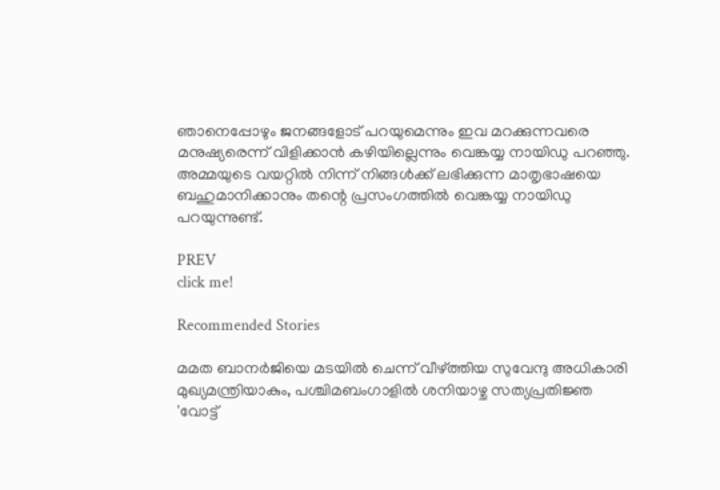ഞാനെപ്പോഴും ജനങ്ങളോട് പറയുമെന്നും ഇവ മറക്കുന്നവരെ മനുഷ്യരെന്ന് വിളിക്കാന്‍ കഴിയില്ലെന്നും വെങ്കയ്യ നായിഡു പറഞ്ഞു. അമ്മയുടെ വയറ്റില്‍ നിന്ന് നിങ്ങള്‍ക്ക് ലഭിക്കുന്ന മാതൃഭാഷയെ ബഹുമാനിക്കാനും തന്റെ പ്രസംഗത്തില്‍ വെങ്കയ്യ നായിഡു പറയുന്നുണ്ട്.

PREV
click me!

Recommended Stories

മമത ബാനർജിയെ മടയിൽ ചെന്ന് വീഴ്ത്തിയ സുവേന്ദു അധികാരി മുഖ്യമന്ത്രിയാകും, പശ്ചിമബംഗാളിൽ ശനിയാഴ്ച സത്യപ്രതിജ്ഞ
'വോട്ട്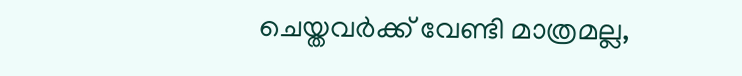ചെയ്തവർക്ക് വേണ്ടി മാത്രമല്ല,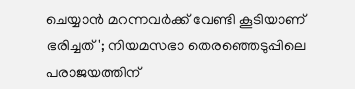ചെയ്യാൻ മറന്നവർക്ക് വേണ്ടി കൂടിയാണ് ഭരിച്ചത്'; നിയമസഭാ തെരഞ്ഞെടുപ്പിലെ പരാജയത്തിന്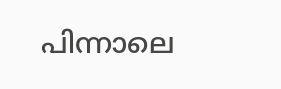പിന്നാലെ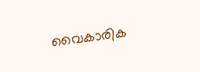വൈകാരിക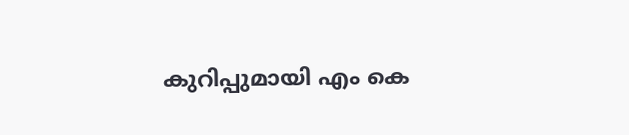കുറിപ്പുമായി എം കെ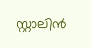സ്റ്റാലിൻ